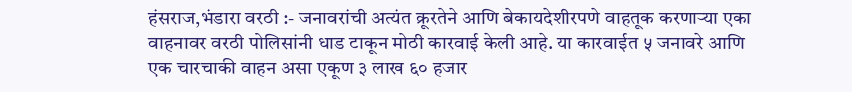हंसराज,भंडारा वरठी :- जनावरांची अत्यंत क्रूरतेने आणि बेकायदेशीरपणे वाहतूक करणाऱ्या एका वाहनावर वरठी पोलिसांनी धाड टाकून मोठी कारवाई केली आहे. या कारवाईत ५ जनावरे आणि एक चारचाकी वाहन असा एकूण ३ लाख ६० हजार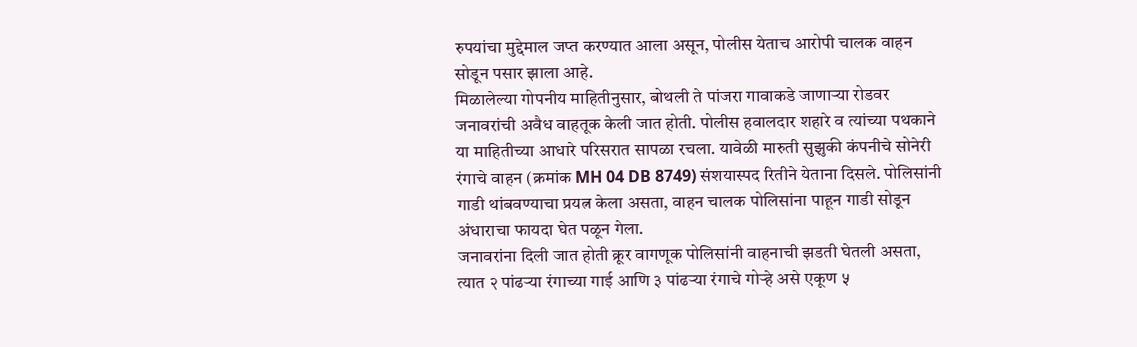रुपयांचा मुद्देमाल जप्त करण्यात आला असून, पोलीस येताच आरोपी चालक वाहन सोडून पसार झाला आहे.
मिळालेल्या गोपनीय माहितीनुसार, बोथली ते पांजरा गावाकडे जाणाऱ्या रोडवर जनावरांची अवैध वाहतूक केली जात होती. पोलीस हवालदार शहारे व त्यांच्या पथकाने या माहितीच्या आधारे परिसरात सापळा रचला. यावेळी मारुती सुझुकी कंपनीचे सोनेरी रंगाचे वाहन (क्रमांक MH 04 DB 8749) संशयास्पद रितीने येताना दिसले. पोलिसांनी गाडी थांबवण्याचा प्रयत्न केला असता, वाहन चालक पोलिसांना पाहून गाडी सोडून अंधाराचा फायदा घेत पळून गेला.
जनावरांना दिली जात होती क्रूर वागणूक पोलिसांनी वाहनाची झडती घेतली असता, त्यात २ पांढऱ्या रंगाच्या गाई आणि ३ पांढऱ्या रंगाचे गोऱ्हे असे एकूण ५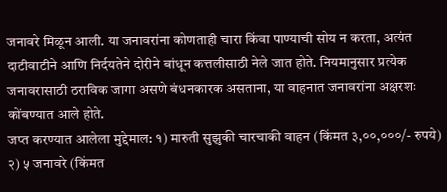जनावरे मिळून आली. या जनावरांना कोणताही चारा किंवा पाण्याची सोय न करता, अत्यंत दाटीवाटीने आणि निर्दयतेने दोरीने बांधून कत्तलीसाठी नेले जात होते. नियमानुसार प्रत्येक जनावरासाठी ठराविक जागा असणे बंधनकारक असताना, या वाहनात जनावरांना अक्षरशः कोंबण्यात आले होते.
जप्त करण्यात आलेला मुद्देमाल: १) मारुती सुझुकी चारचाकी वाहन (किंमत ३,००,०००/- रुपये) २) ५ जनावरे (किंमत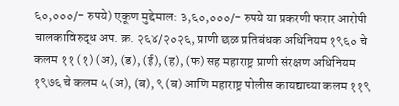६०,०००/- रुपये) एकूण मुद्देमाल: ३,६०,०००/- रुपये या प्रकरणी फरार आरोपी चालकाविरुद्ध अप. क्र. २६४/२०२६, प्राणी छळ प्रतिबंधक अधिनियम १९६० चे कलम ११ (१) (अ), (ड), (ई), (ह), (फ) सह महाराष्ट्र प्राणी संरक्षण अधिनियम १९७६ चे कलम ५ (अ), (ब), ९ (ब) आणि महाराष्ट्र पोलीस कायद्याच्या कलम ११९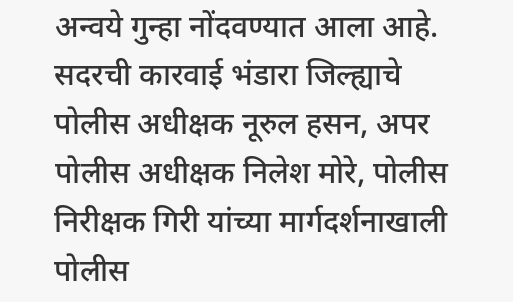अन्वये गुन्हा नोंदवण्यात आला आहे.
सदरची कारवाई भंडारा जिल्ह्याचे पोलीस अधीक्षक नूरुल हसन, अपर पोलीस अधीक्षक निलेश मोरे, पोलीस निरीक्षक गिरी यांच्या मार्गदर्शनाखाली पोलीस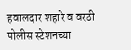हवालदार शहारे व वरठी पोलीस स्टेशनच्या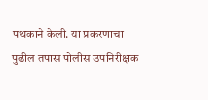पथकाने केली. या प्रकरणाचा पुढील तपास पोलीस उपनिरीक्षक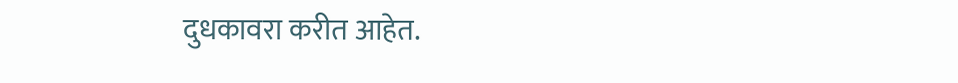दुधकावरा करीत आहेत.